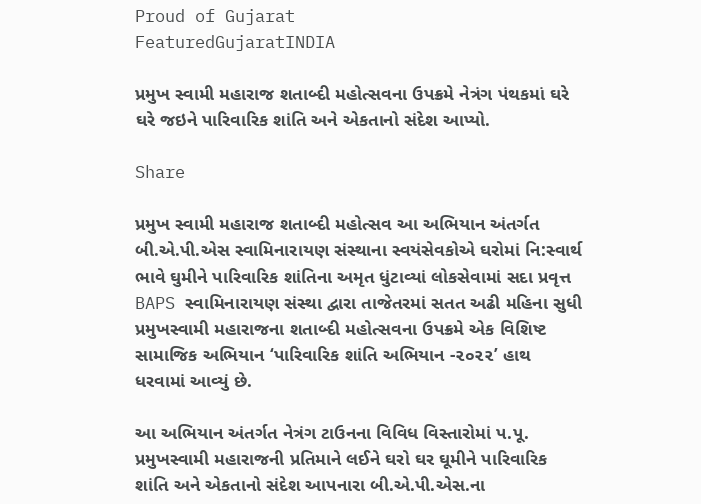Proud of Gujarat
FeaturedGujaratINDIA

પ્રમુખ સ્વામી મહારાજ શતાબ્દી મહોત્સવના ઉપક્રમે નેત્રંગ પંથકમાં ઘરે ઘરે જઇને પારિવારિક શાંતિ અને એકતાનો સંદેશ આપ્યો.

Share

પ્રમુખ સ્વામી મહારાજ શતાબ્દી મહોત્સવ આ અભિયાન અંતર્ગત બી.એ.પી.એસ સ્વામિનારાયણ સંસ્થાના સ્વયંસેવકોએ ઘરોમાં નિ:સ્વાર્થ ભાવે ઘુમીને પારિવારિક શાંતિના અમૃત ધુંટાવ્યાં લોકસેવામાં સદા પ્રવૃત્ત BAPS સ્વામિનારાયણ સંસ્થા દ્વારા તાજેતરમાં સતત અઢી મહિના સુધી પ્રમુખસ્વામી મહારાજના શતાબ્દી મહોત્સવના ઉપક્રમે એક વિશિષ્ટ સામાજિક અભિયાન ‘પારિવારિક શાંતિ અભિયાન -૨૦૨૨’ હાથ ધરવામાં આવ્યું છે.

આ અભિયાન અંતર્ગત નેત્રંગ ટાઉનના વિવિધ વિસ્તારોમાં પ.પૂ. પ્રમુખસ્વામી મહારાજની પ્રતિમાને લઈને ઘરો ઘર ઘૂમીને પારિવારિક શાંતિ અને એકતાનો સંદેશ આપનારા બી.એ.પી.એસ.ના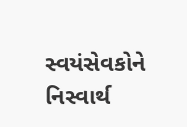સ્વયંસેવકોને નિસ્વાર્થ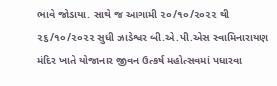ભાવે જોડાયા. સાથે જ આગામી ૨૦/૧૦/૨૦૨૨ થી ૨૬/૧૦/૨૦૨૨ સુધી ઝાડેશ્વર બી.એ.પી.એસ સ્વામિનારાયણ મંદિર ખાતે યોજાનાર જીવન ઉત્કર્ષ મહોત્સવમાં પધારવા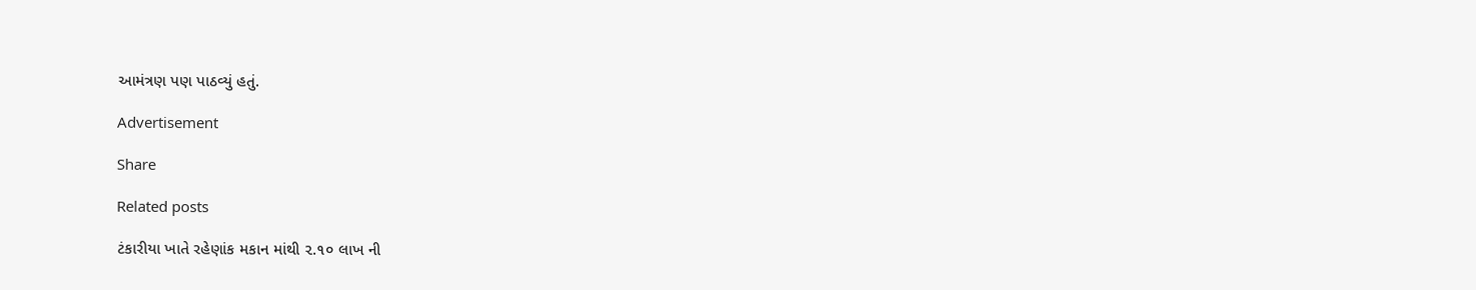આમંત્રણ પણ પાઠવ્યું હતું.

Advertisement

Share

Related posts

ટંકારીયા ખાતે રહેણાંક મકાન માંથી ૨.૧૦ લાખ ની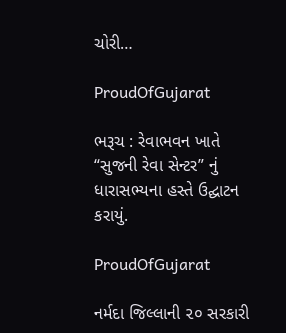ચોરી…

ProudOfGujarat

ભરૂચ : રેવાભવન ખાતે “સુજની રેવા સેન્ટર” નું ધારાસભ્યના હસ્તે ઉદ્ઘાટન કરાયું.

ProudOfGujarat

નર્મદા જિલ્લાની ૨૦ સરકારી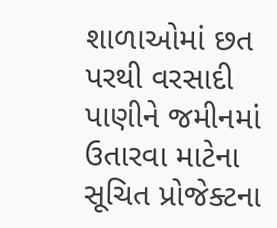શાળાઓમાં છત પરથી વરસાદી પાણીને જમીનમાં ઉતારવા માટેના સૂચિત પ્રોજેક્ટના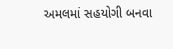અમલમાં સહયોગી બનવા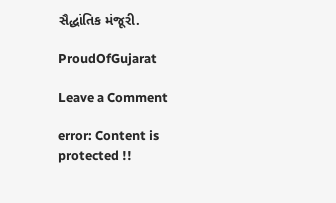સૈદ્ધાંતિક મંજૂરી.

ProudOfGujarat

Leave a Comment

error: Content is protected !!